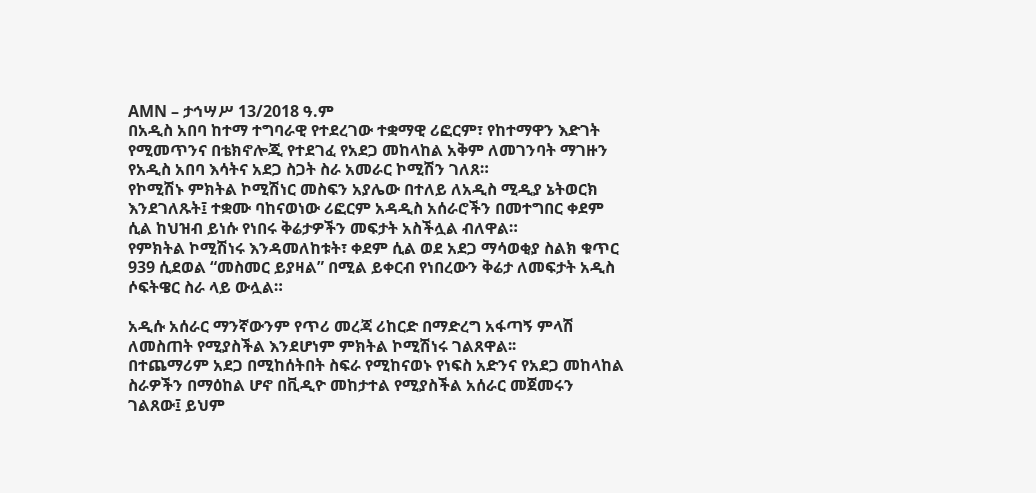AMN – ታኅሣሥ 13/2018 ዓ.ም
በአዲስ አበባ ከተማ ተግባራዊ የተደረገው ተቋማዊ ሪፎርም፣ የከተማዋን እድገት የሚመጥንና በቴክኖሎጂ የተደገፈ የአደጋ መከላከል አቅም ለመገንባት ማገዙን የአዲስ አበባ እሳትና አደጋ ስጋት ስራ አመራር ኮሚሽን ገለጸ።
የኮሚሽኑ ምክትል ኮሚሽነር መስፍን አያሌው በተለይ ለአዲስ ሚዲያ ኔትወርክ እንደገለጹት፤ ተቋሙ ባከናወነው ሪፎርም አዳዲስ አሰራሮችን በመተግበር ቀደም ሲል ከህዝብ ይነሱ የነበሩ ቅሬታዎችን መፍታት አስችሏል ብለዋል።
የምክትል ኮሚሽነሩ እንዳመለከቱት፣ ቀደም ሲል ወደ አደጋ ማሳወቂያ ስልክ ቁጥር 939 ሲደወል “መስመር ይያዛል” በሚል ይቀርብ የነበረውን ቅሬታ ለመፍታት አዲስ ሶፍትዌር ስራ ላይ ውሏል።

አዲሱ አሰራር ማንኛውንም የጥሪ መረጃ ሪከርድ በማድረግ አፋጣኝ ምላሽ ለመስጠት የሚያስችል እንደሆነም ምክትል ኮሚሽነሩ ገልጸዋል፡፡
በተጨማሪም አደጋ በሚከሰትበት ስፍራ የሚከናወኑ የነፍስ አድንና የአደጋ መከላከል ስራዎችን በማዕከል ሆኖ በቪዲዮ መከታተል የሚያስችል አሰራር መጀመሩን ገልጸው፤ ይህም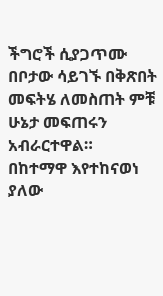ችግሮች ሲያጋጥሙ በቦታው ሳይገኙ በቅጽበት መፍትሄ ለመስጠት ምቹ ሁኔታ መፍጠሩን አብራርተዋል።
በከተማዋ እየተከናወነ ያለው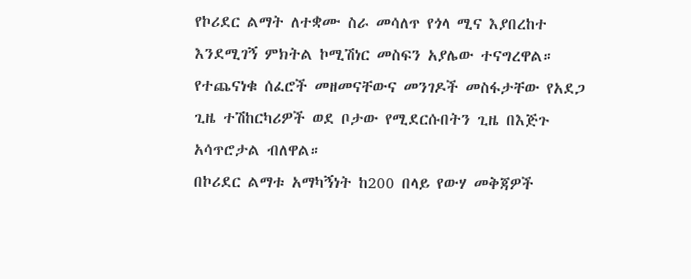የኮሪደር ልማት ለተቋሙ ስራ መሳለጥ የጎላ ሚና እያበረከተ እንደሚገኝ ምክትል ኮሚሽነር መስፍን አያሌው ተናግረዋል።
የተጨናነቁ ሰፈሮች መዘመናቸውና መንገዶች መስፋታቸው የአደጋ ጊዜ ተሽከርካሪዎች ወደ ቦታው የሚደርሱበትን ጊዜ በእጅጉ አሳጥሮታል ብለዋል።
በኮሪደር ልማቱ አማካኝነት ከ200 በላይ የውሃ መቅጃዎች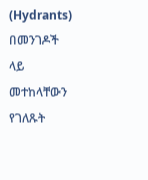(Hydrants) በመንገዶች ላይ መተከላቸውን የገለጹት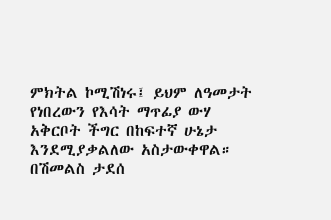ምክትል ኮሚሽነሩ፤ ይህም ለዓመታት የነበረውን የእሳት ማጥፊያ ውሃ አቅርቦት ችግር በከፍተኛ ሁኔታ እንደሚያቃልለው አስታውቀዋል።
በሽመልስ ታደሰ